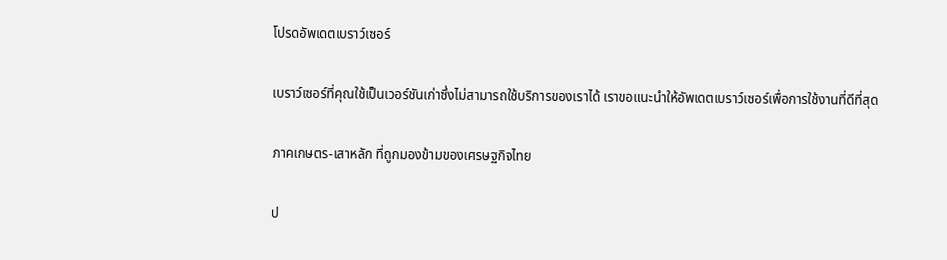โปรดอัพเดตเบราว์เซอร์

เบราว์เซอร์ที่คุณใช้เป็นเวอร์ชันเก่าซึ่งไม่สามารถใช้บริการของเราได้ เราขอแนะนำให้อัพเดตเบราว์เซอร์เพื่อการใช้งานที่ดีที่สุด

ภาคเกษตร-เสาหลัก ที่ถูกมองข้ามของเศรษฐกิจไทย

ป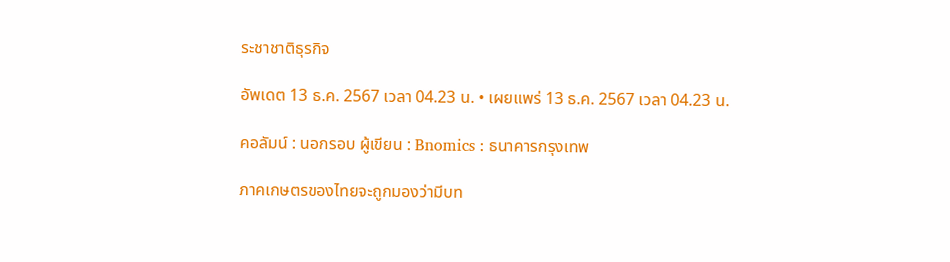ระชาชาติธุรกิจ

อัพเดต 13 ธ.ค. 2567 เวลา 04.23 น. • เผยแพร่ 13 ธ.ค. 2567 เวลา 04.23 น.

คอลัมน์ : นอกรอบ ผู้เขียน : Bnomics : ธนาคารกรุงเทพ

ภาคเกษตรของไทยจะถูกมองว่ามีบท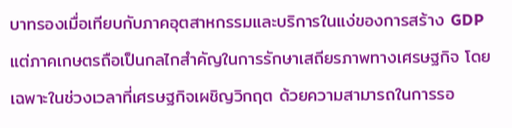บาทรองเมื่อเทียบกับภาคอุตสาหกรรมและบริการในแง่ของการสร้าง GDP แต่ภาคเกษตรถือเป็นกลไกสำคัญในการรักษาเสถียรภาพทางเศรษฐกิจ โดยเฉพาะในช่วงเวลาที่เศรษฐกิจเผชิญวิกฤต ด้วยความสามารถในการรอ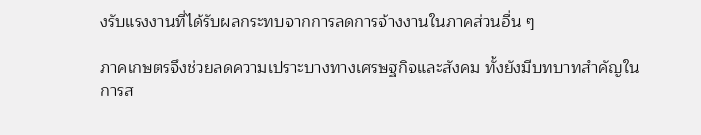งรับแรงงานที่ได้รับผลกระทบจากการลดการจ้างงานในภาคส่วนอื่น ๆ

ภาคเกษตรจึงช่วยลดความเปราะบางทางเศรษฐกิจและสังคม ทั้งยังมีบทบาทสำคัญในการส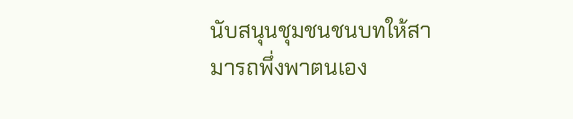นับสนุนชุมชนชนบทให้สามารถพึ่งพาตนเอง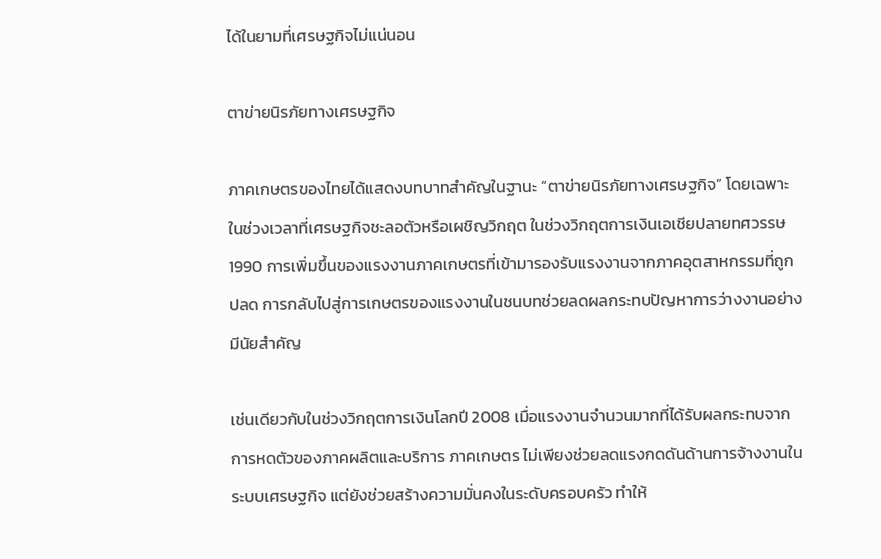ได้ในยามที่เศรษฐกิจไม่แน่นอน

ตาข่ายนิรภัยทางเศรษฐกิจ

ภาคเกษตรของไทยได้แสดงบทบาทสำคัญในฐานะ “ตาข่ายนิรภัยทางเศรษฐกิจ” โดยเฉพาะในช่วงเวลาที่เศรษฐกิจชะลอตัวหรือเผชิญวิกฤต ในช่วงวิกฤตการเงินเอเชียปลายทศวรรษ 1990 การเพิ่มขึ้นของแรงงานภาคเกษตรที่เข้ามารองรับแรงงานจากภาคอุตสาหกรรมที่ถูกปลด การกลับไปสู่การเกษตรของแรงงานในชนบทช่วยลดผลกระทบปัญหาการว่างงานอย่างมีนัยสำคัญ

เช่นเดียวกับในช่วงวิกฤตการเงินโลกปี 2008 เมื่อแรงงานจำนวนมากที่ได้รับผลกระทบจากการหดตัวของภาคผลิตและบริการ ภาคเกษตร ไม่เพียงช่วยลดแรงกดดันด้านการจ้างงานในระบบเศรษฐกิจ แต่ยังช่วยสร้างความมั่นคงในระดับครอบครัว ทำให้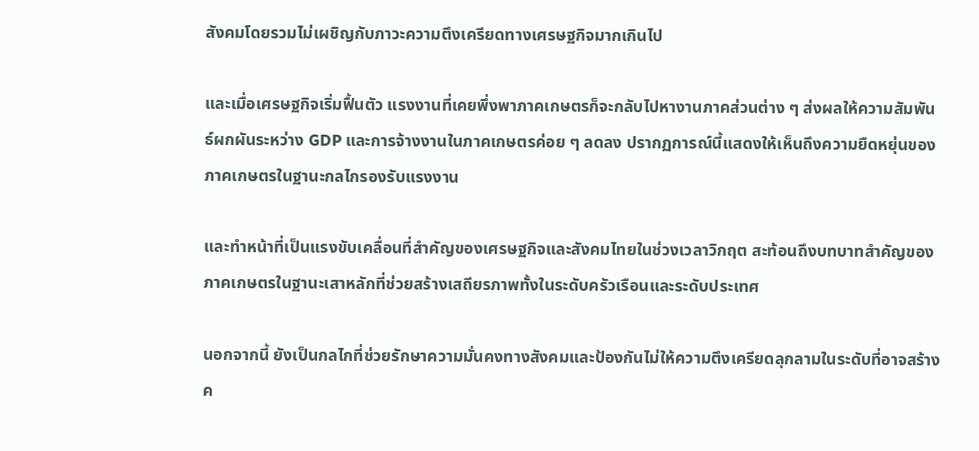สังคมโดยรวมไม่เผชิญกับภาวะความตึงเครียดทางเศรษฐกิจมากเกินไป

และเมื่อเศรษฐกิจเริ่มฟื้นตัว แรงงานที่เคยพึ่งพาภาคเกษตรก็จะกลับไปหางานภาคส่วนต่าง ๆ ส่งผลให้ความสัมพันธ์ผกผันระหว่าง GDP และการจ้างงานในภาคเกษตรค่อย ๆ ลดลง ปรากฏการณ์นี้แสดงให้เห็นถึงความยืดหยุ่นของภาคเกษตรในฐานะกลไกรองรับแรงงาน

และทำหน้าที่เป็นแรงขับเคลื่อนที่สำคัญของเศรษฐกิจและสังคมไทยในช่วงเวลาวิกฤต สะท้อนถึงบทบาทสำคัญของภาคเกษตรในฐานะเสาหลักที่ช่วยสร้างเสถียรภาพทั้งในระดับครัวเรือนและระดับประเทศ

นอกจากนี้ ยังเป็นกลไกที่ช่วยรักษาความมั่นคงทางสังคมและป้องกันไม่ให้ความตึงเครียดลุกลามในระดับที่อาจสร้างค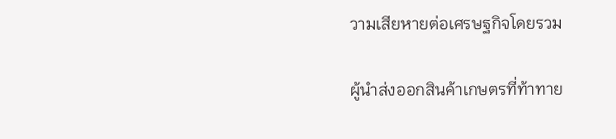วามเสียหายต่อเศรษฐกิจโดยรวม

ผู้นำส่งออกสินค้าเกษตรที่ท้าทาย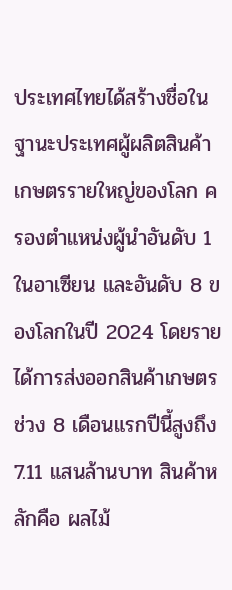ประเทศไทยได้สร้างชื่อในฐานะประเทศผู้ผลิตสินค้าเกษตรรายใหญ่ของโลก ครองตำแหน่งผู้นำอันดับ 1 ในอาเซียน และอันดับ 8 ของโลกในปี 2024 โดยรายได้การส่งออกสินค้าเกษตรช่วง 8 เดือนแรกปีนี้สูงถึง 7.11 แสนล้านบาท สินค้าหลักคือ ผลไม้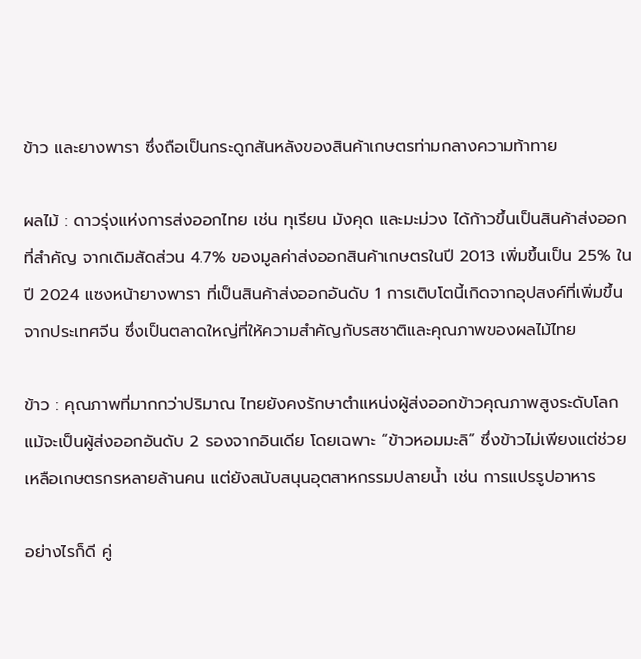ข้าว และยางพารา ซึ่งถือเป็นกระดูกสันหลังของสินค้าเกษตรท่ามกลางความท้าทาย

ผลไม้ : ดาวรุ่งแห่งการส่งออกไทย เช่น ทุเรียน มังคุด และมะม่วง ได้ก้าวขึ้นเป็นสินค้าส่งออกที่สำคัญ จากเดิมสัดส่วน 4.7% ของมูลค่าส่งออกสินค้าเกษตรในปี 2013 เพิ่มขึ้นเป็น 25% ในปี 2024 แซงหน้ายางพารา ที่เป็นสินค้าส่งออกอันดับ 1 การเติบโตนี้เกิดจากอุปสงค์ที่เพิ่มขึ้นจากประเทศจีน ซึ่งเป็นตลาดใหญ่ที่ให้ความสำคัญกับรสชาติและคุณภาพของผลไม้ไทย

ข้าว : คุณภาพที่มากกว่าปริมาณ ไทยยังคงรักษาตำแหน่งผู้ส่งออกข้าวคุณภาพสูงระดับโลก แม้จะเป็นผู้ส่งออกอันดับ 2 รองจากอินเดีย โดยเฉพาะ “ข้าวหอมมะลิ” ซึ่งข้าวไม่เพียงแต่ช่วยเหลือเกษตรกรหลายล้านคน แต่ยังสนับสนุนอุตสาหกรรมปลายน้ำ เช่น การแปรรูปอาหาร

อย่างไรก็ดี คู่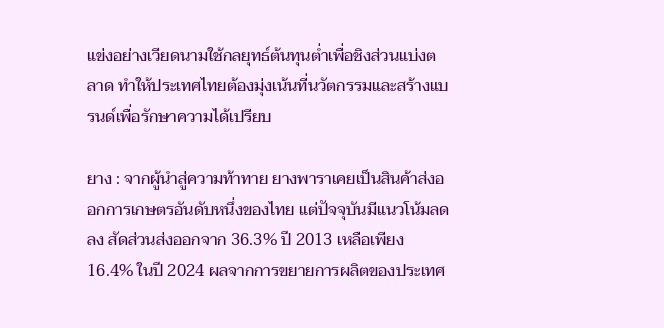แข่งอย่างเวียดนามใช้กลยุทธ์ต้นทุนต่ำเพื่อชิงส่วนแบ่งตลาด ทำให้ประเทศไทยต้องมุ่งเน้นที่นวัตกรรมและสร้างแบรนด์เพื่อรักษาความได้เปรียบ

ยาง : จากผู้นำสู่ความท้าทาย ยางพาราเคยเป็นสินค้าส่งออกการเกษตรอันดับหนึ่งของไทย แต่ปัจจุบันมีแนวโน้มลดลง สัดส่วนส่งออกจาก 36.3% ปี 2013 เหลือเพียง 16.4% ในปี 2024 ผลจากการขยายการผลิตของประเทศ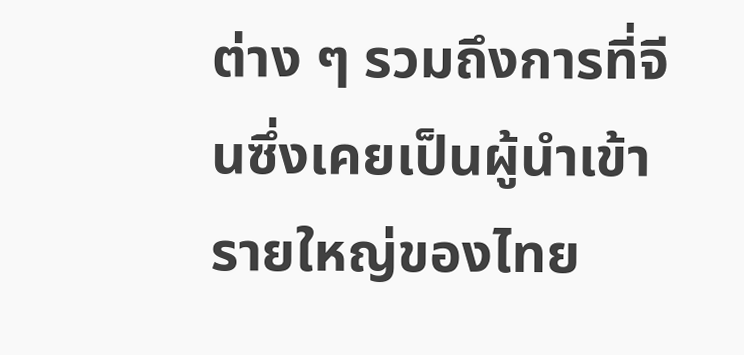ต่าง ๆ รวมถึงการที่จีนซึ่งเคยเป็นผู้นำเข้ารายใหญ่ของไทย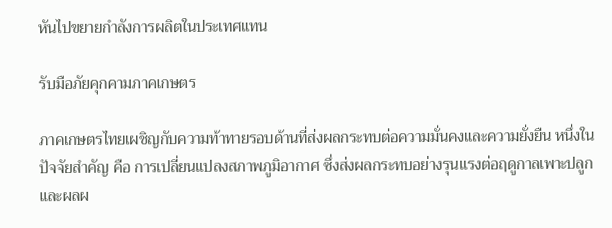หันไปขยายกำลังการผลิตในประเทศแทน

รับมือภัยคุกคามภาคเกษตร

ภาคเกษตรไทยเผชิญกับความท้าทายรอบด้านที่ส่งผลกระทบต่อความมั่นคงและความยั่งยืน หนึ่งในปัจจัยสำคัญ คือ การเปลี่ยนแปลงสภาพภูมิอากาศ ซึ่งส่งผลกระทบอย่างรุนแรงต่อฤดูกาลเพาะปลูก และผลผ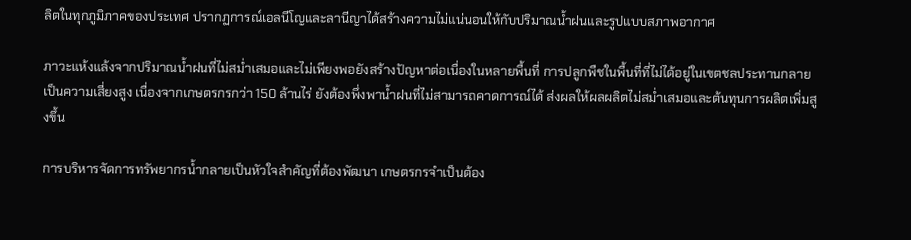ลิตในทุกภูมิภาคของประเทศ ปรากฏการณ์เอลนีโญและลานีญาได้สร้างความไม่แน่นอนให้กับปริมาณน้ำฝนและรูปแบบสภาพอากาศ

ภาวะแห้งแล้งจากปริมาณน้ำฝนที่ไม่สม่ำเสมอและไม่เพียงพอยังสร้างปัญหาต่อเนื่องในหลายพื้นที่ การปลูกพืชในพื้นที่ที่ไม่ได้อยู่ในเขตชลประทานกลายเป็นความเสี่ยงสูง เนื่องจากเกษตรกรกว่า 150 ล้านไร่ ยังต้องพึ่งพาน้ำฝนที่ไม่สามารถคาดการณ์ได้ ส่งผลให้ผลผลิตไม่สม่ำเสมอและต้นทุนการผลิตเพิ่มสูงขึ้น

การบริหารจัดการทรัพยากรน้ำกลายเป็นหัวใจสำคัญที่ต้องพัฒนา เกษตรกรจำเป็นต้อง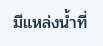มีแหล่งน้ำที่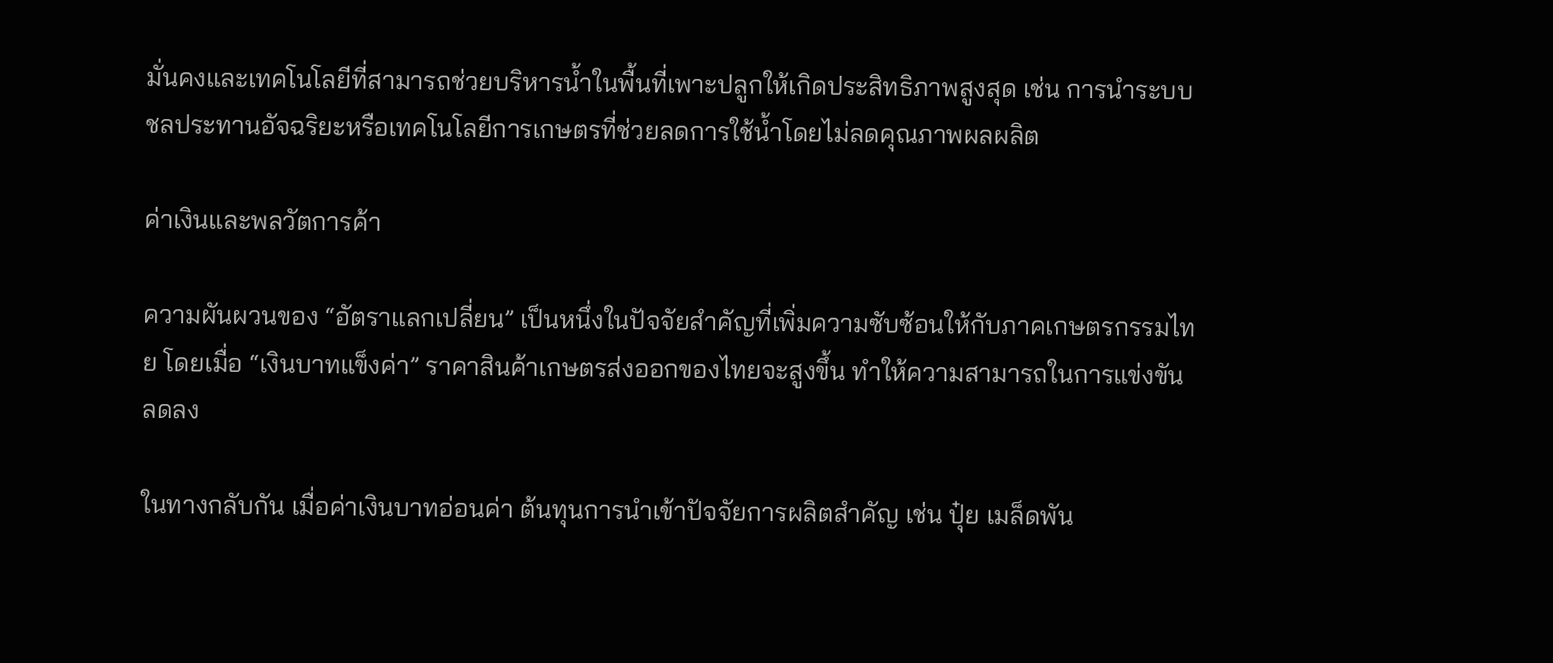มั่นคงและเทคโนโลยีที่สามารถช่วยบริหารน้ำในพื้นที่เพาะปลูกให้เกิดประสิทธิภาพสูงสุด เช่น การนำระบบชลประทานอัจฉริยะหรือเทคโนโลยีการเกษตรที่ช่วยลดการใช้น้ำโดยไม่ลดคุณภาพผลผลิต

ค่าเงินและพลวัตการค้า

ความผันผวนของ “อัตราแลกเปลี่ยน” เป็นหนึ่งในปัจจัยสำคัญที่เพิ่มความซับซ้อนให้กับภาคเกษตรกรรมไทย โดยเมื่อ “เงินบาทแข็งค่า” ราคาสินค้าเกษตรส่งออกของไทยจะสูงขึ้น ทำให้ความสามารถในการแข่งขันลดลง

ในทางกลับกัน เมื่อค่าเงินบาทอ่อนค่า ต้นทุนการนำเข้าปัจจัยการผลิตสำคัญ เช่น ปุ๋ย เมล็ดพัน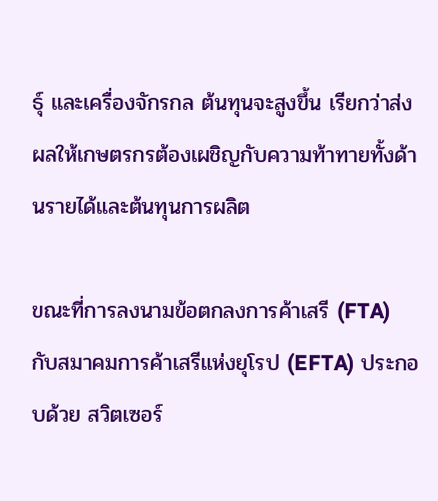ธุ์ และเครื่องจักรกล ต้นทุนจะสูงขึ้น เรียกว่าส่งผลให้เกษตรกรต้องเผชิญกับความท้าทายทั้งด้านรายได้และต้นทุนการผลิต

ขณะที่การลงนามข้อตกลงการค้าเสรี (FTA) กับสมาคมการค้าเสรีแห่งยุโรป (EFTA) ประกอบด้วย สวิตเซอร์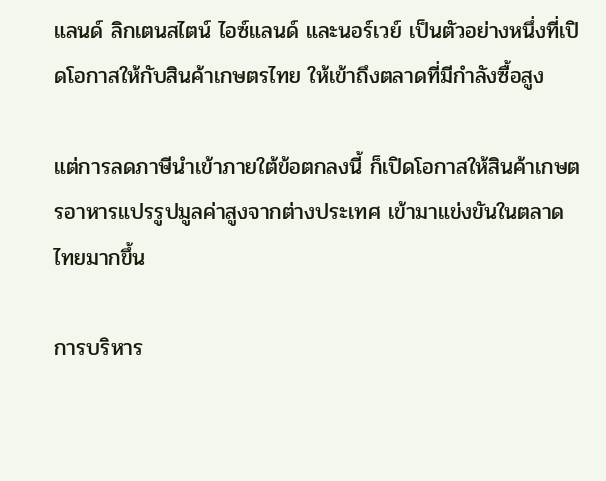แลนด์ ลิกเตนสไตน์ ไอซ์แลนด์ และนอร์เวย์ เป็นตัวอย่างหนึ่งที่เปิดโอกาสให้กับสินค้าเกษตรไทย ให้เข้าถึงตลาดที่มีกำลังซื้อสูง

แต่การลดภาษีนำเข้าภายใต้ข้อตกลงนี้ ก็เปิดโอกาสให้สินค้าเกษตรอาหารแปรรูปมูลค่าสูงจากต่างประเทศ เข้ามาแข่งขันในตลาดไทยมากขึ้น

การบริหาร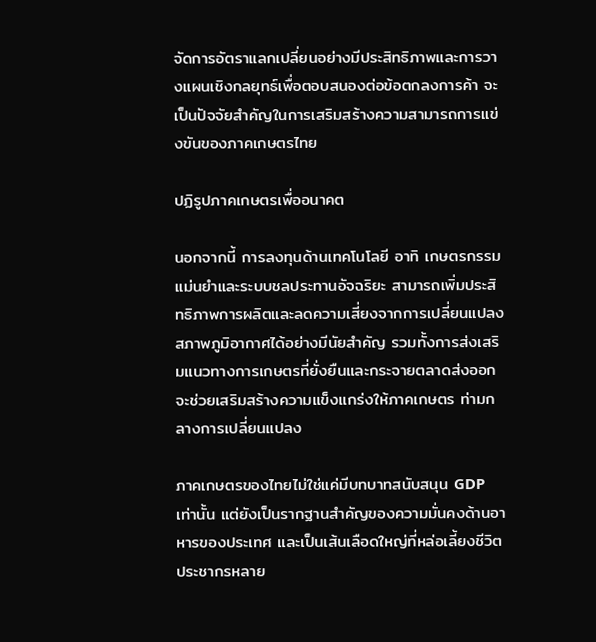จัดการอัตราแลกเปลี่ยนอย่างมีประสิทธิภาพและการวางแผนเชิงกลยุทธ์เพื่อตอบสนองต่อข้อตกลงการค้า จะเป็นปัจจัยสำคัญในการเสริมสร้างความสามารถการแข่งขันของภาคเกษตรไทย

ปฏิรูปภาคเกษตรเพื่ออนาคต

นอกจากนี้ การลงทุนด้านเทคโนโลยี อาทิ เกษตรกรรมแม่นยำและระบบชลประทานอัจฉริยะ สามารถเพิ่มประสิทธิภาพการผลิตและลดความเสี่ยงจากการเปลี่ยนแปลงสภาพภูมิอากาศได้อย่างมีนัยสำคัญ รวมทั้งการส่งเสริมแนวทางการเกษตรที่ยั่งยืนและกระจายตลาดส่งออกจะช่วยเสริมสร้างความแข็งแกร่งให้ภาคเกษตร ท่ามกลางการเปลี่ยนแปลง

ภาคเกษตรของไทยไม่ใช่แค่มีบทบาทสนับสนุน GDP เท่านั้น แต่ยังเป็นรากฐานสำคัญของความมั่นคงด้านอาหารของประเทศ และเป็นเส้นเลือดใหญ่ที่หล่อเลี้ยงชีวิตประชากรหลาย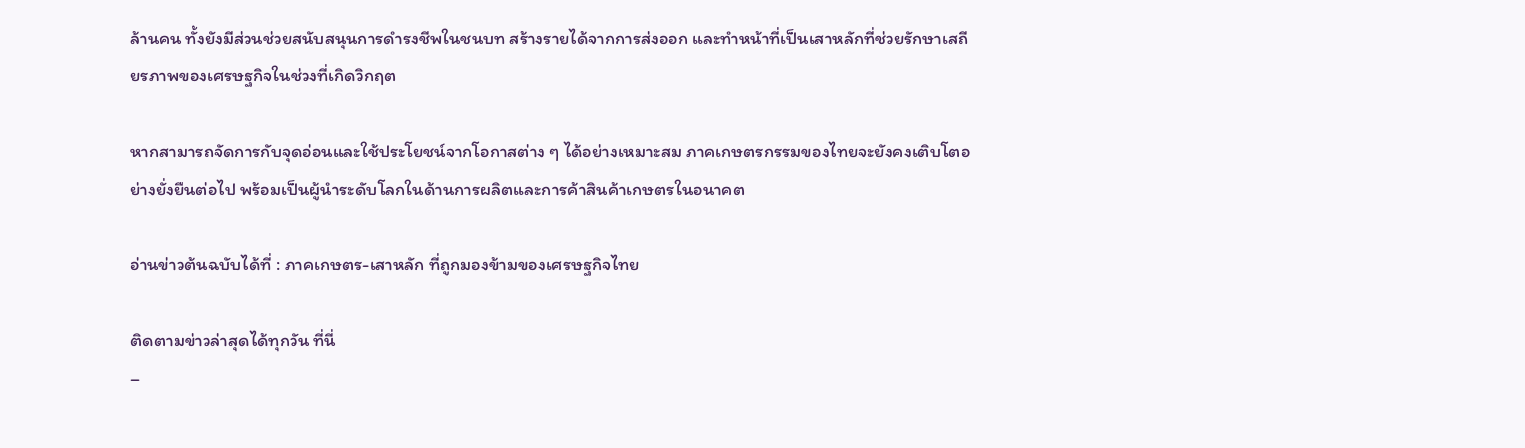ล้านคน ทั้งยังมีส่วนช่วยสนับสนุนการดำรงชีพในชนบท สร้างรายได้จากการส่งออก และทำหน้าที่เป็นเสาหลักที่ช่วยรักษาเสถียรภาพของเศรษฐกิจในช่วงที่เกิดวิกฤต

หากสามารถจัดการกับจุดอ่อนและใช้ประโยชน์จากโอกาสต่าง ๆ ได้อย่างเหมาะสม ภาคเกษตรกรรมของไทยจะยังคงเติบโตอย่างยั่งยืนต่อไป พร้อมเป็นผู้นำระดับโลกในด้านการผลิตและการค้าสินค้าเกษตรในอนาคต

อ่านข่าวต้นฉบับได้ที่ : ภาคเกษตร-เสาหลัก ที่ถูกมองข้ามของเศรษฐกิจไทย

ติดตามข่าวล่าสุดได้ทุกวัน ที่นี่
–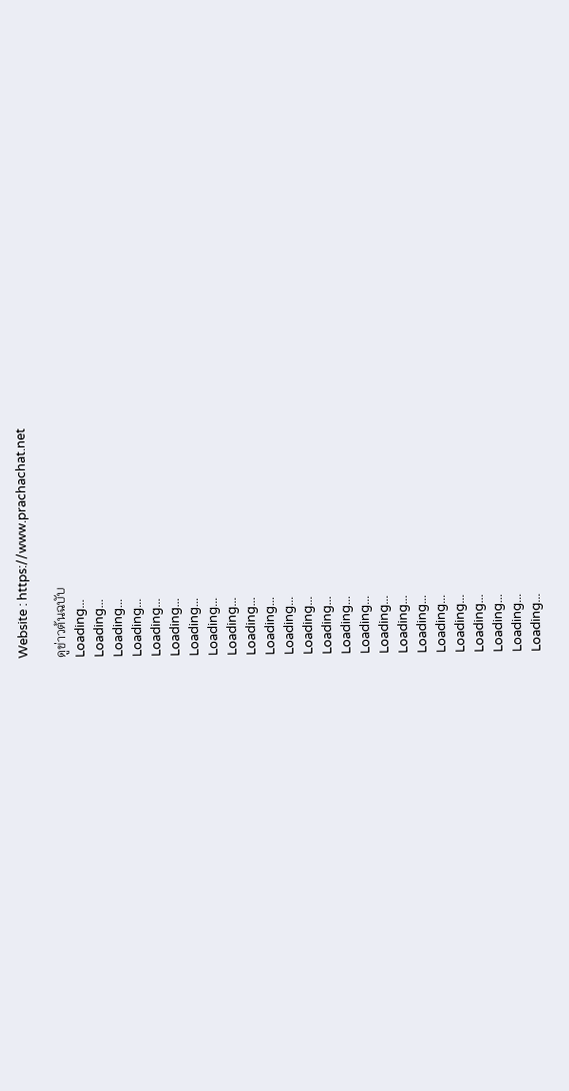Website : https://www.prachachat.net

ดูข่าวต้นฉบับ
Loading...
Loading...
Loading...
Loading...
Loading...
Loading...
Loading...
Loading...
Loading...
Loading...
Loading...
Loading...
Loading...
Loading...
Loading...
Loading...
Loading...
Loading...
Loading...
Loading...
Loading...
Loading...
Loading...
Loading...
Loading...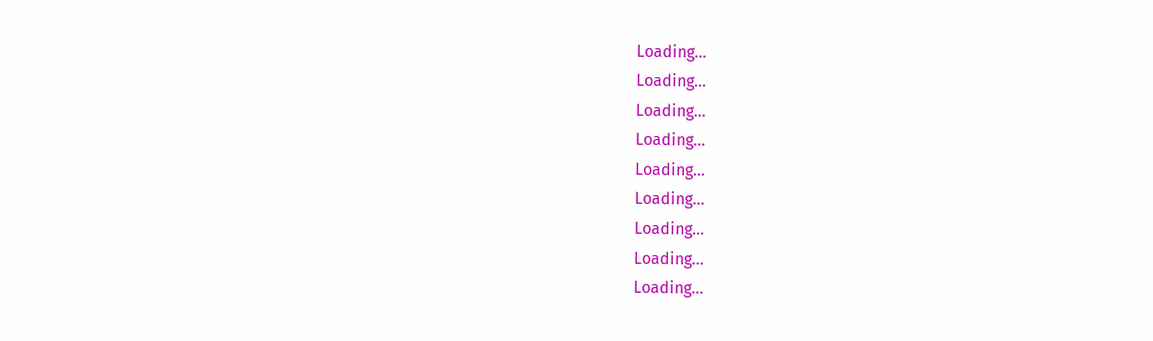Loading...
Loading...
Loading...
Loading...
Loading...
Loading...
Loading...
Loading...
Loading...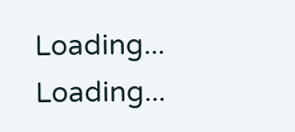Loading...
Loading...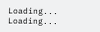Loading...
Loading...